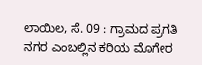ಲಾಯಿಲ, ಸೆ. 09 : ಗ್ರಾಮದ ಪ್ರಗತಿ ನಗರ ಎಂಬಲ್ಲಿನ ಕರಿಯ ಮೊಗೇರ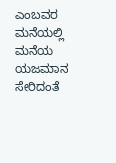ಎಂಬವರ ಮನೆಯಲ್ಲಿ ಮನೆಯ ಯಜಮಾನ ಸೇರಿದಂತೆ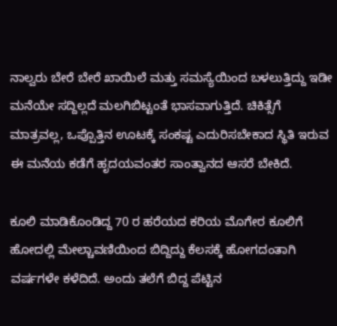ನಾಲ್ವರು ಬೇರೆ ಬೇರೆ ಖಾಯಿಲೆ ಮತ್ತು ಸಮಸ್ಯೆಯಿಂದ ಬಳಲುತ್ತಿದ್ದು ಇಡೀ ಮನೆಯೇ ಸದ್ದಿಲ್ಲದೆ ಮಲಗಿಬಿಟ್ಟಂತೆ ಭಾಸವಾಗುತ್ತಿದೆ. ಚಿಕಿತ್ಸೆಗೆ ಮಾತ್ರವಲ್ಲ, ಒಪ್ಪೊತ್ತಿನ ಊಟಕ್ಕೆ ಸಂಕಷ್ಟ ಎದುರಿಸಬೇಕಾದ ಸ್ಥಿತಿ ಇರುವ ಈ ಮನೆಯ ಕಡೆಗೆ ಹೃದಯವಂತರ ಸಾಂತ್ವಾನದ ಆಸರೆ ಬೇಕಿದೆ.

ಕೂಲಿ ಮಾಡಿಕೊಂಡಿದ್ದ 70 ರ ಹರೆಯದ ಕರಿಯ ಮೊಗೇರ ಕೂಲಿಗೆ ಹೋದಲ್ಲಿ ಮೇಲ್ಚಾವಣಿಯಿಂದ ಬಿದ್ದಿದ್ದು ಕೆಲಸಕ್ಕೆ ಹೋಗದಂತಾಗಿ ವರ್ಷಗಳೇ ಕಳೆದಿದೆ. ಅಂದು ತಲೆಗೆ ಬಿದ್ದ ಪೆಟ್ಟಿನ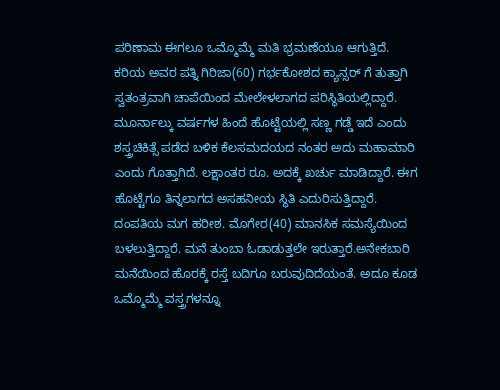ಪರಿಣಾಮ ಈಗಲೂ ಒಮ್ಮೊಮ್ಮೆ ಮತಿ ಭ್ರಮಣೆಯೂ ಆಗುತ್ತಿದೆ. ಕರಿಯ ಅವರ ಪತ್ನಿ ಗಿರಿಜಾ(60) ಗರ್ಭಕೋಶದ ಕ್ಯಾನ್ಸರ್ ಗೆ ತುತ್ತಾಗಿ ಸ್ವತಂತ್ರವಾಗಿ ಚಾಪೆಯಿಂದ ಮೇಲೇಳಲಾಗದ ಪರಿಸ್ಥಿತಿಯಲ್ಲಿದ್ದಾರೆ. ಮೂರ್ನಾಲ್ಕು ವರ್ಷಗಳ ಹಿಂದೆ ಹೊಟ್ಟೆಯಲ್ಲಿ ಸಣ್ಣ ಗಡ್ಡೆ ಇದೆ ಎಂದು ಶಸ್ತ್ರಚಿಕಿತ್ಸೆ ಪಡೆದ ಬಳಿಕ ಕೆಲಸಮದಯದ ನಂತರ ಅದು ಮಹಾಮಾರಿ ಎಂದು ಗೊತ್ತಾಗಿದೆ. ಲಕ್ಷಾಂತರ ರೂ. ಅದಕ್ಕೆ ಖರ್ಚು ಮಾಡಿದ್ದಾರೆ. ಈಗ ಹೊಟ್ಟೆಗೂ ತಿನ್ನಲಾಗದ ಅಸಹನೀಯ ಸ್ಥಿತಿ ಎದುರಿಸುತ್ತಿದ್ದಾರೆ.
ದಂಪತಿಯ ಮಗ ಹರೀಶ. ಮೊಗೇರ(40) ಮಾನಸಿಕ ಸಮಸ್ಯೆಯಿಂದ ಬಳಲುತ್ತಿದ್ದಾರೆ. ಮನೆ ತುಂಬಾ ಓಡಾಡುತ್ತಲೇ ಇರುತ್ತಾರೆ.ಅನೇಕಬಾರಿ ಮನೆಯಿಂದ ಹೊರಕ್ಕೆ ರಸ್ತೆ ಬದಿಗೂ ಬರುವುದಿದೆಯಂತೆ. ಅದೂ ಕೂಡ
ಒಮ್ಮೊಮ್ಮೆ ವಸ್ತ್ರಗಳನ್ನೂ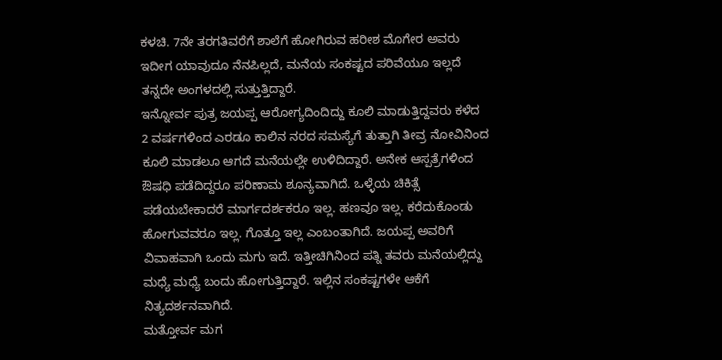ಕಳಚಿ. 7ನೇ ತರಗತಿವರೆಗೆ ಶಾಲೆಗೆ ಹೋಗಿರುವ ಹರೀಶ ಮೊಗೇರ ಅವರು ಇದೀಗ ಯಾವುದೂ ನೆನಪಿಲ್ಲದೆ, ಮನೆಯ ಸಂಕಷ್ಟದ ಪರಿವೆಯೂ ಇಲ್ಲದೆ ತನ್ನದೇ ಅಂಗಳದಲ್ಲಿ ಸುತ್ತುತ್ತಿದ್ದಾರೆ.
ಇನ್ನೋರ್ವ ಪುತ್ರ ಜಯಪ್ಪ ಆರೋಗ್ಯದಿಂದಿದ್ದು ಕೂಲಿ ಮಾಡುತ್ತಿದ್ದವರು ಕಳೆದ 2 ವರ್ಷಗಳಿಂದ ಎರಡೂ ಕಾಲಿನ ನರದ ಸಮಸ್ಯೆಗೆ ತುತ್ತಾಗಿ ತೀವ್ರ ನೋವಿನಿಂದ ಕೂಲಿ ಮಾಡಲೂ ಆಗದೆ ಮನೆಯಲ್ಲೇ ಉಳಿದಿದ್ದಾರೆ. ಅನೇಕ ಆಸ್ಪತ್ರೆಗಳಿಂದ ಔಷಧಿ ಪಡೆದಿದ್ದರೂ ಪರಿಣಾಮ ಶೂನ್ಯವಾಗಿದೆ. ಒಳ್ಳೆಯ ಚಿಕಿತ್ಸೆ ಪಡೆಯಬೇಕಾದರೆ ಮಾರ್ಗದರ್ಶಕರೂ ಇಲ್ಲ. ಹಣವೂ ಇಲ್ಲ. ಕರೆದುಕೊಂಡು ಹೋಗುವವರೂ ಇಲ್ಲ. ಗೊತ್ತೂ ಇಲ್ಲ ಎಂಬಂತಾಗಿದೆ. ಜಯಪ್ಪ ಅವರಿಗೆ ವಿವಾಹವಾಗಿ ಒಂದು ಮಗು ಇದೆ. ಇತ್ತೀಚಿಗಿನಿಂದ ಪತ್ನಿ ತವರು ಮನೆಯಲ್ಲಿದ್ದು ಮಧ್ಯೆ ಮಧ್ಯೆ ಬಂದು ಹೋಗುತ್ತಿದ್ದಾರೆ. ಇಲ್ಲಿನ ಸಂಕಷ್ಟಗಳೇ ಆಕೆಗೆ ನಿತ್ಯದರ್ಶನವಾಗಿದೆ.
ಮತ್ತೋರ್ವ ಮಗ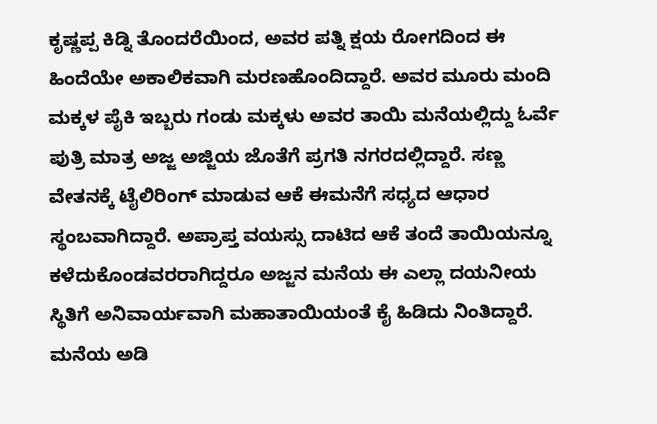ಕೃಷ್ಣಪ್ಪ ಕಿಡ್ನಿ ತೊಂದರೆಯಿಂದ, ಅವರ ಪತ್ನಿ ಕ್ಷಯ ರೋಗದಿಂದ ಈ ಹಿಂದೆಯೇ ಅಕಾಲಿಕವಾಗಿ ಮರಣಹೊಂದಿದ್ದಾರೆ. ಅವರ ಮೂರು ಮಂದಿ ಮಕ್ಕಳ ಪೈಕಿ ಇಬ್ಬರು ಗಂಡು ಮಕ್ಕಳು ಅವರ ತಾಯಿ ಮನೆಯಲ್ಲಿದ್ದು ಓರ್ವೆ ಪುತ್ರಿ ಮಾತ್ರ ಅಜ್ಜ ಅಜ್ಜಿಯ ಜೊತೆಗೆ ಪ್ರಗತಿ ನಗರದಲ್ಲಿದ್ದಾರೆ. ಸಣ್ಣ ವೇತನಕ್ಕೆ ಟೈಲಿರಿಂಗ್ ಮಾಡುವ ಆಕೆ ಈಮನೆಗೆ ಸಧ್ಯದ ಆಧಾರ ಸ್ಥಂಬವಾಗಿದ್ದಾರೆ. ಅಪ್ರಾಪ್ತ ವಯಸ್ಸು ದಾಟಿದ ಆಕೆ ತಂದೆ ತಾಯಿಯನ್ನೂ ಕಳೆದುಕೊಂಡವರರಾಗಿದ್ದರೂ ಅಜ್ಜನ ಮನೆಯ ಈ ಎಲ್ಲಾ ದಯನೀಯ ಸ್ಥಿತಿಗೆ ಅನಿವಾರ್ಯವಾಗಿ ಮಹಾತಾಯಿಯಂತೆ ಕೈ ಹಿಡಿದು ನಿಂತಿದ್ದಾರೆ.
ಮನೆಯ ಅಡಿ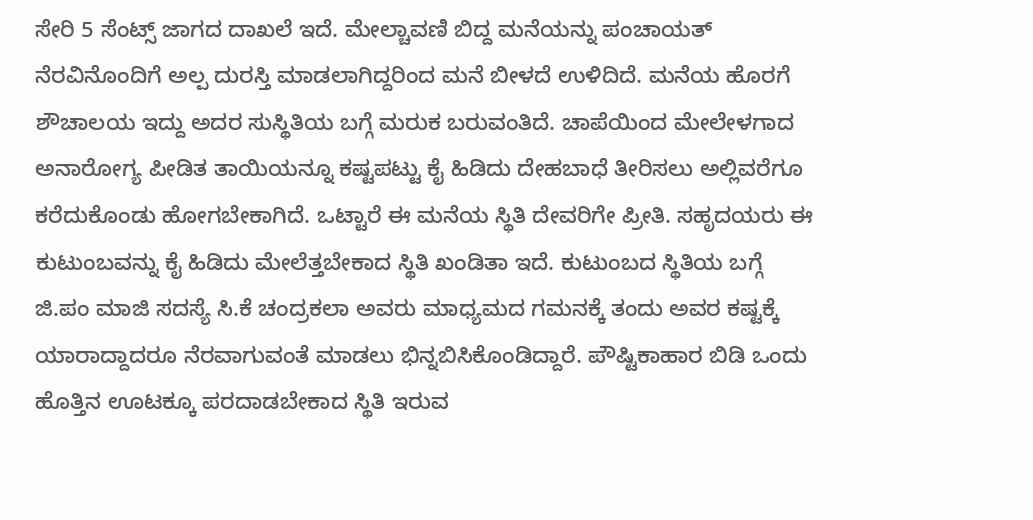ಸೇರಿ 5 ಸೆಂಟ್ಸ್ ಜಾಗದ ದಾಖಲೆ ಇದೆ. ಮೇಲ್ಚಾವಣಿ ಬಿದ್ದ ಮನೆಯನ್ನು ಪಂಚಾಯತ್ ನೆರವಿನೊಂದಿಗೆ ಅಲ್ಪ ದುರಸ್ತಿ ಮಾಡಲಾಗಿದ್ದರಿಂದ ಮನೆ ಬೀಳದೆ ಉಳಿದಿದೆ. ಮನೆಯ ಹೊರಗೆ ಶೌಚಾಲಯ ಇದ್ದು ಅದರ ಸುಸ್ಥಿತಿಯ ಬಗ್ಗೆ ಮರುಕ ಬರುವಂತಿದೆ. ಚಾಪೆಯಿಂದ ಮೇಲೇಳಗಾದ ಅನಾರೋಗ್ಯ ಪೀಡಿತ ತಾಯಿಯನ್ನೂ ಕಷ್ಟಪಟ್ಟು ಕೈ ಹಿಡಿದು ದೇಹಬಾಧೆ ತೀರಿಸಲು ಅಲ್ಲಿವರೆಗೂ ಕರೆದುಕೊಂಡು ಹೋಗಬೇಕಾಗಿದೆ. ಒಟ್ಟಾರೆ ಈ ಮನೆಯ ಸ್ಥಿತಿ ದೇವರಿಗೇ ಪ್ರೀತಿ. ಸಹೃದಯರು ಈ ಕುಟುಂಬವನ್ನು ಕೈ ಹಿಡಿದು ಮೇಲೆತ್ತಬೇಕಾದ ಸ್ಥಿತಿ ಖಂಡಿತಾ ಇದೆ. ಕುಟುಂಬದ ಸ್ಥಿತಿಯ ಬಗ್ಗೆ ಜಿ.ಪಂ ಮಾಜಿ ಸದಸ್ಯೆ ಸಿ.ಕೆ ಚಂದ್ರಕಲಾ ಅವರು ಮಾಧ್ಯಮದ ಗಮನಕ್ಕೆ ತಂದು ಅವರ ಕಷ್ಟಕ್ಕೆ ಯಾರಾದ್ದಾದರೂ ನೆರವಾಗುವಂತೆ ಮಾಡಲು ಭಿನ್ನಬಿಸಿಕೊಂಡಿದ್ದಾರೆ. ಪೌಷ್ಟಿಕಾಹಾರ ಬಿಡಿ ಒಂದು ಹೊತ್ತಿನ ಊಟಕ್ಕೂ ಪರದಾಡಬೇಕಾದ ಸ್ಥಿತಿ ಇರುವ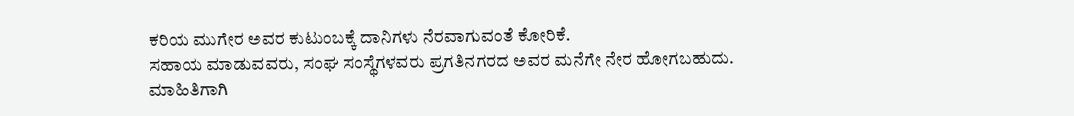ಕರಿಯ ಮುಗೇರ ಅವರ ಕುಟುಂಬಕ್ಕೆ ದಾನಿಗಳು ನೆರವಾಗುವಂತೆ ಕೋರಿಕೆ.
ಸಹಾಯ ಮಾಡುವವರು, ಸಂಘ ಸಂಸ್ಥೆಗಳವರು ಪ್ರಗತಿನಗರದ ಅವರ ಮನೆಗೇ ನೇರ ಹೋಗಬಹುದು. ಮಾಹಿತಿಗಾಗಿ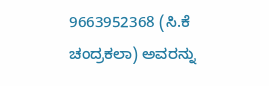9663952368 (ಸಿ.ಕೆ ಚಂದ್ರಕಲಾ) ಅವರನ್ನು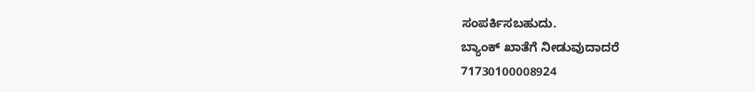ಸಂಪರ್ಕಿಸಬಹುದು.
ಬ್ಯಾಂಕ್ ಖಾತೆಗೆ ನೀಡುವುದಾದರೆ
71730100008924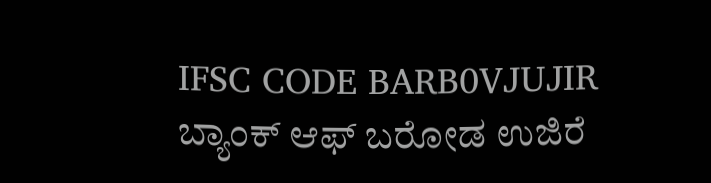IFSC CODE BARB0VJUJIR
ಬ್ಯಾಂಕ್ ಆಫ್ ಬರೋಡ ಉಜಿರೆ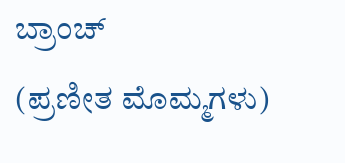ಬ್ರಾಂಚ್
(ಪ್ರಣೀತ ಮೊಮ್ಮಗಳು)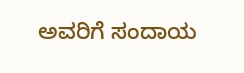ಅವರಿಗೆ ಸಂದಾಯ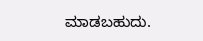ಮಾಡಬಹುದು.